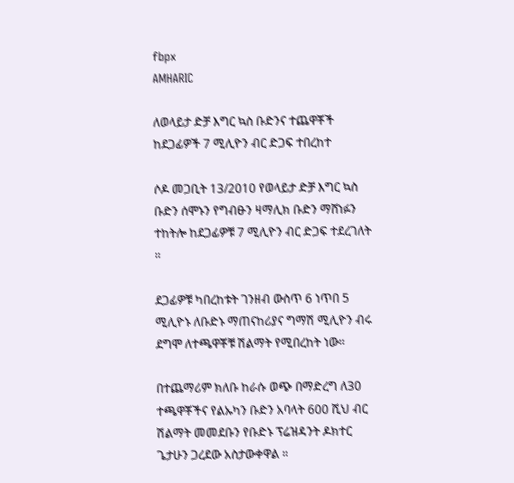fbpx
AMHARIC

ለወላይታ ድቻ እግር ኳስ ቡድንና ተጨዋቾች ከደጋፊዎች 7 ሚሊዮን ብር ድጋፍ ተበረከተ

ሶዶ መጋቢት 13/2010 የወላይታ ድቻ እግር ኳስ ቡድን ሰሞኑን የግብፁን ዛማሊክ ቡድን ማሸነፉን ተከትሎ ከደጋፊዎቹ 7 ሚሊዮን ብር ድጋፍ ተደረገለት ።

ደጋፊዎቹ ካበረከቱት ገንዘብ ውስጥ 6 ነጥበ 5 ሚሊዮኑ ለቡድኑ ማጠናከሪያና ግማሽ ሚሊዮን ብሩ ደግሞ ለተጫዋቾቹ ሽልማት የሚበረከት ነው።

በተጨማሪም ክለቡ ከራሱ ወጭ በማድረግ ለ30 ተጫዋቾችና የልኡካን ቡድን አባላት 600 ሺህ ብር ሽልማት መመደቡን የቡድኑ ፕሬዝዳንት ዶክተር ጌታሁን ጋረደው አስታውቀዋል ።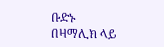ቡድኑ በዛማሊክ ላይ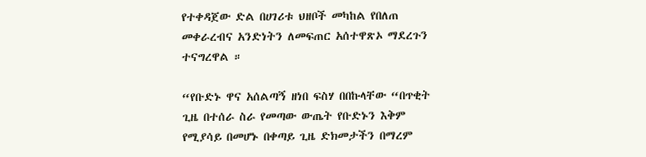የተቀዳጀው ድል በሀገሪቱ ህዘቦች መካከል የበለጠ መቀራረብና አንድነትን ለመፍጠር አሰተዋጽኦ ማደረጉን ተናግረዋል ።

“የቡድኑ ዋና አሰልጣኝ ዘነበ ፍስሃ በበኩላቸው “በጥቂት ጊዜ በተሰራ ስራ የመጣው ውጤት የቡድኑን እቅም የሚያሳይ በመሆኑ በቀጣይ ጊዜ ድክመታችን በማረም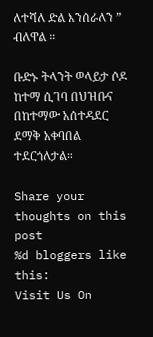ለተሻለ ድል እንሰራለን ” ብለዋል ።

ቡድኑ ትላንት ወላይታ ሶዶ ከተማ ሲገባ በህዝቡና በከተማው አሰተዳደር ደማቅ አቀባበል ተደርጎለታል።

Share your thoughts on this post
%d bloggers like this:
Visit Us On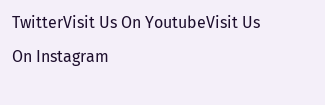TwitterVisit Us On YoutubeVisit Us On Instagram